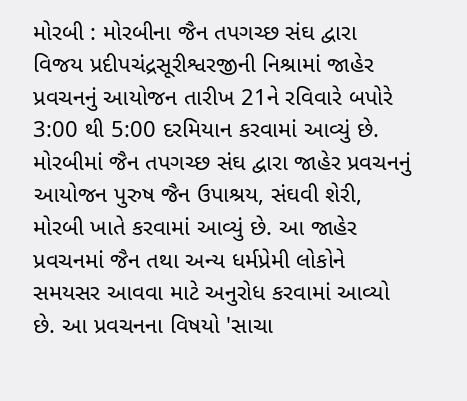મોરબી : મોરબીના જૈન તપગચ્છ સંઘ દ્વારા વિજય પ્રદીપચંદ્રસૂરીશ્વરજીની નિશ્રામાં જાહેર પ્રવચનનું આયોજન તારીખ 21ને રવિવારે બપોરે 3:00 થી 5:00 દરમિયાન કરવામાં આવ્યું છે. મોરબીમાં જૈન તપગચ્છ સંઘ દ્વારા જાહેર પ્રવચનનું આયોજન પુરુષ જૈન ઉપાશ્રય, સંઘવી શેરી, મોરબી ખાતે કરવામાં આવ્યું છે. આ જાહેર પ્રવચનમાં જૈન તથા અન્ય ધર્મપ્રેમી લોકોને સમયસર આવવા માટે અનુરોધ કરવામાં આવ્યો છે. આ પ્રવચનના વિષયો 'સાચા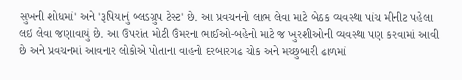સુખની શોધમાં' અને 'રૂપિયાનું બ્લડગ્રુપ ટેસ્ટ' છે. આ પ્રવચનનો લાભ લેવા માટે બેઠક વ્યવસ્થા પાંચ મીનીટ પહેલા લઇ લેવા જણાવાયું છે. આ ઉપરાંત મોટી ઉંમરના ભાઈઓ-બહેનો માટે જ ખુરશીઓની વ્યવસ્થા પણ કરવામાં આવી છે અને પ્રવચનમાં આવનાર લોકોએ પોતાના વાહનો દરબારગઢ ચોક અને મચ્છુબારી ઢાળમાં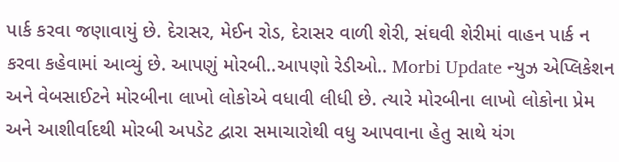પાર્ક કરવા જણાવાયું છે. દેરાસર, મેઈન રોડ, દેરાસર વાળી શેરી, સંઘવી શેરીમાં વાહન પાર્ક ન કરવા કહેવામાં આવ્યું છે. આપણું મોરબી..આપણો રેડીઓ.. Morbi Update ન્યુઝ એપ્લિકેશન અને વેબસાઈટને મોરબીના લાખો લોકોએ વધાવી લીધી છે. ત્યારે મોરબીના લાખો લોકોના પ્રેમ અને આશીર્વાદથી મોરબી અપડેટ દ્વારા સમાચારોથી વધુ આપવાના હેતુ સાથે યંગ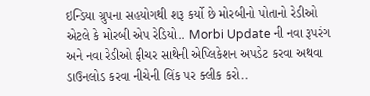ઇન્ડિયા ગ્રુપના સહયોગથી શરૂ કર્યો છે મોરબીનો પોતાનો રેડીઓ એટલે કે મોરબી એપ રેડિયો.. Morbi Update ની નવા રૂપરંગ અને નવા રેડીઓ ફીચર સાથેની એપ્લિકેશન અપડેટ કરવા અથવા ડાઉનલોડ કરવા નીચેની લિંક પર ક્લીક કરો..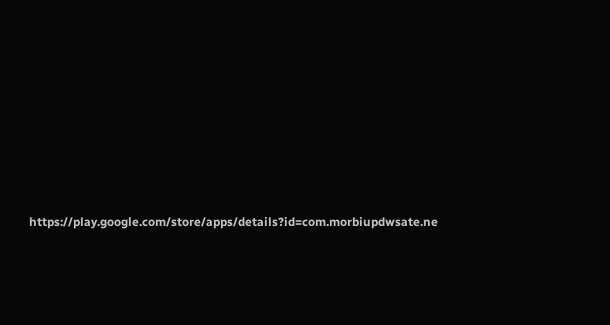https://play.google.com/store/apps/details?id=com.morbiupdwsate.ne